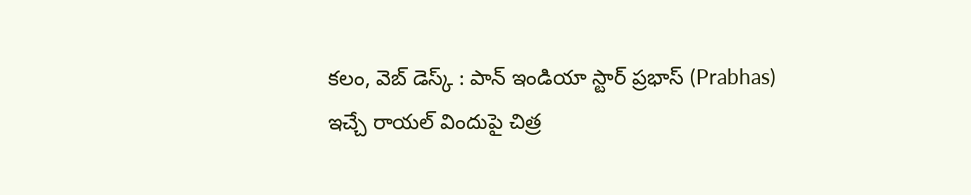కలం, వెబ్ డెస్క్ : పాన్ ఇండియా స్టార్ ప్రభాస్ (Prabhas) ఇచ్చే రాయల్ విందుపై చిత్ర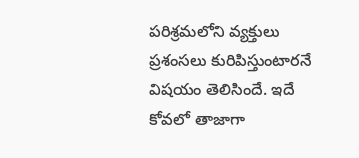పరిశ్రమలోని వ్యక్తులు ప్రశంసలు కురిపిస్తుంటారనే విషయం తెలిసిందే. ఇదే కోవలో తాజాగా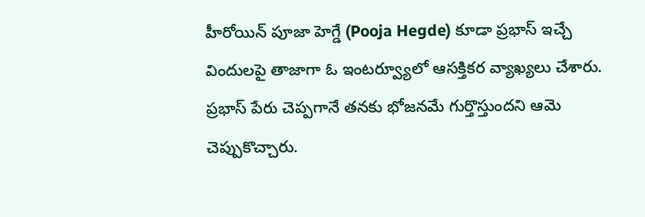హీరోయిన్ పూజా హెగ్డే (Pooja Hegde) కూడా ప్రభాస్ ఇచ్చే విందులపై తాజాగా ఓ ఇంటర్వ్యూలో ఆసక్తికర వ్యాఖ్యలు చేశారు. ప్రభాస్ పేరు చెప్పగానే తనకు భోజనమే గుర్తొస్తుందని ఆమె చెప్పుకొచ్చారు.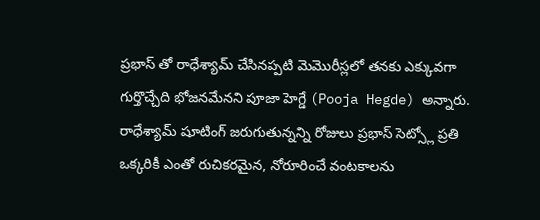ప్రభాస్ తో రాధేశ్యామ్ చేసినప్పటి మెమొరీస్లలో తనకు ఎక్కువగా గుర్తొచ్చేది భోజనమేనని పూజా హెగ్డే (Pooja Hegde) అన్నారు. రాధేశ్యామ్ షూటింగ్ జరుగుతున్నన్ని రోజులు ప్రభాస్ సెట్స్లో ప్రతి ఒక్కరికీ ఎంతో రుచికరమైన, నోరూరించే వంటకాలను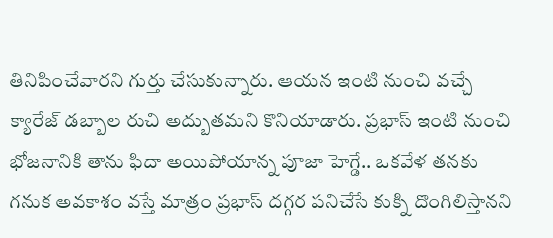తినిపించేవారని గుర్తు చేసుకున్నారు. ఆయన ఇంటి నుంచి వచ్చే క్యారేజ్ డబ్బాల రుచి అద్బుతమని కొనియాడారు. ప్రభాస్ ఇంటి నుంచి భోజనానికి తాను ఫిదా అయిపోయాన్న పూజా హెగ్డే.. ఒకవేళ తనకు గనుక అవకాశం వస్తే మాత్రం ప్రభాస్ దగ్గర పనిచేసే కుక్ని దొంగిలిస్తానని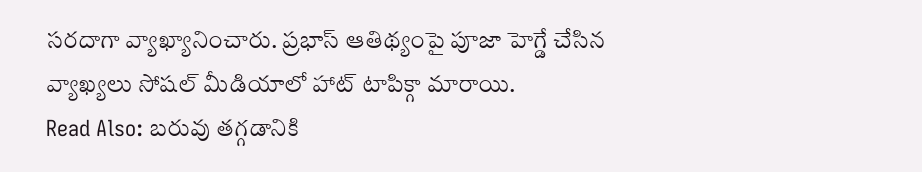సరదాగా వ్యాఖ్యానించారు. ప్రభాస్ ఆతిథ్యంపై పూజా హెగ్డే చేసిన వ్యాఖ్యలు సోషల్ మీడియాలో హాట్ టాపిక్గా మారాయి.
Read Also: బరువు తగ్గడానికి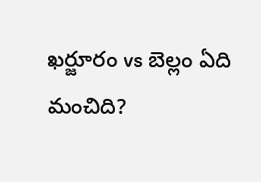ఖర్జూరం vs బెల్లం ఏది మంచిది?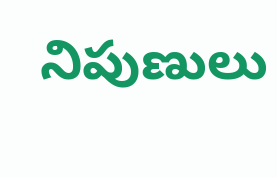నిపుణులు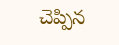చెప్పిన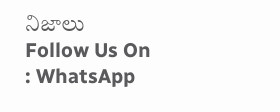నిజాలు
Follow Us On : WhatsApp